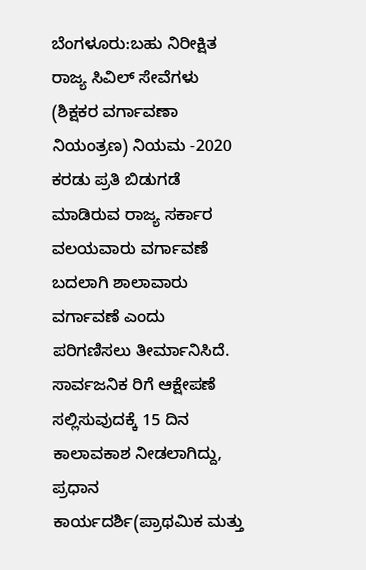ಬೆಂಗಳೂರು:ಬಹು ನಿರೀಕ್ಷಿತ ರಾಜ್ಯ ಸಿವಿಲ್ ಸೇವೆಗಳು (ಶಿಕ್ಷಕರ ವರ್ಗಾವಣಾ ನಿಯಂತ್ರಣ) ನಿಯಮ -2020 ಕರಡು ಪ್ರತಿ ಬಿಡುಗಡೆ ಮಾಡಿರುವ ರಾಜ್ಯ ಸರ್ಕಾರ ವಲಯವಾರು ವರ್ಗಾವಣೆ ಬದಲಾಗಿ ಶಾಲಾವಾರು ವರ್ಗಾವಣೆ ಎಂದು ಪರಿಗಣಿಸಲು ತೀರ್ಮಾನಿಸಿದೆ.
ಸಾರ್ವಜನಿಕ ರಿಗೆ ಆಕ್ಷೇಪಣೆ ಸಲ್ಲಿಸುವುದಕ್ಕೆ 15 ದಿನ ಕಾಲಾವಕಾಶ ನೀಡಲಾಗಿದ್ದು, ಪ್ರಧಾನ ಕಾರ್ಯದರ್ಶಿ(ಪ್ರಾಥಮಿಕ ಮತ್ತು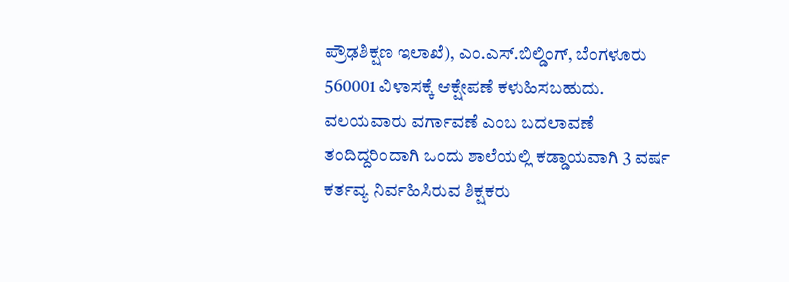ಪ್ರೌಢಶಿಕ್ಷಣ ಇಲಾಖೆ), ಎಂ.ಎಸ್.ಬಿಲ್ಡಿಂಗ್, ಬೆಂಗಳೂರು 560001 ವಿಳಾಸಕ್ಕೆ ಆಕ್ಷೇಪಣೆ ಕಳುಹಿಸಬಹುದು. ವಲಯವಾರು ವರ್ಗಾವಣೆ ಎಂಬ ಬದಲಾವಣೆ ತಂದಿದ್ದರಿಂದಾಗಿ ಒಂದು ಶಾಲೆಯಲ್ಲಿ ಕಡ್ಡಾಯವಾಗಿ 3 ವರ್ಷ ಕರ್ತವ್ಯ ನಿರ್ವಹಿಸಿರುವ ಶಿಕ್ಷಕರು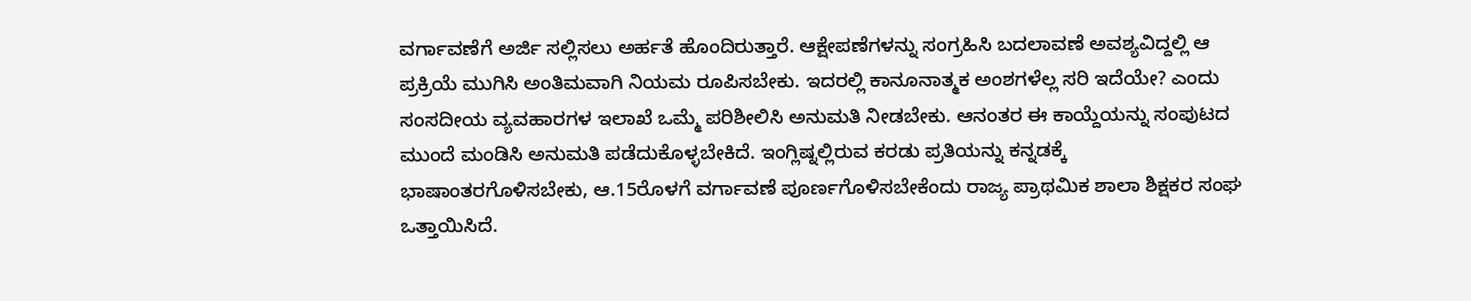ವರ್ಗಾವಣೆಗೆ ಅರ್ಜಿ ಸಲ್ಲಿಸಲು ಅರ್ಹತೆ ಹೊಂದಿರುತ್ತಾರೆ. ಆಕ್ಷೇಪಣೆಗಳನ್ನು ಸಂಗ್ರಹಿಸಿ ಬದಲಾವಣೆ ಅವಶ್ಯವಿದ್ದಲ್ಲಿ ಆ ಪ್ರಕ್ರಿಯೆ ಮುಗಿಸಿ ಅಂತಿಮವಾಗಿ ನಿಯಮ ರೂಪಿಸಬೇಕು. ಇದರಲ್ಲಿ ಕಾನೂನಾತ್ಮಕ ಅಂಶಗಳೆಲ್ಲ ಸರಿ ಇದೆಯೇ? ಎಂದು ಸಂಸದೀಯ ವ್ಯವಹಾರಗಳ ಇಲಾಖೆ ಒಮ್ಮೆ ಪರಿಶೀಲಿಸಿ ಅನುಮತಿ ನೀಡಬೇಕು. ಆನಂತರ ಈ ಕಾಯ್ದೆಯನ್ನು ಸಂಪುಟದ ಮುಂದೆ ಮಂಡಿಸಿ ಅನುಮತಿ ಪಡೆದುಕೊಳ್ಳಬೇಕಿದೆ. ಇಂಗ್ಲಿಷ್ನಲ್ಲಿರುವ ಕರಡು ಪ್ರತಿಯನ್ನು ಕನ್ನಡಕ್ಕೆ ಭಾಷಾಂತರಗೊಳಿಸಬೇಕು, ಆ.15ರೊಳಗೆ ವರ್ಗಾವಣೆ ಪೂರ್ಣಗೊಳಿಸಬೇಕೆಂದು ರಾಜ್ಯ ಪ್ರಾಥಮಿಕ ಶಾಲಾ ಶಿಕ್ಷಕರ ಸಂಘ ಒತ್ತಾಯಿಸಿದೆ.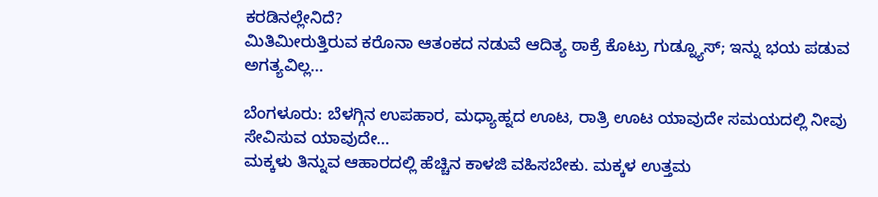ಕರಡಿನಲ್ಲೇನಿದೆ?
ಮಿತಿಮೀರುತ್ತಿರುವ ಕರೊನಾ ಆತಂಕದ ನಡುವೆ ಆದಿತ್ಯ ಠಾಕ್ರೆ ಕೊಟ್ರು ಗುಡ್ನ್ಯೂಸ್; ಇನ್ನು ಭಯ ಪಡುವ ಅಗತ್ಯವಿಲ್ಲ…

ಬೆಂಗಳೂರು: ಬೆಳಗ್ಗಿನ ಉಪಹಾರ, ಮಧ್ಯಾಹ್ನದ ಊಟ, ರಾತ್ರಿ ಊಟ ಯಾವುದೇ ಸಮಯದಲ್ಲಿ ನೀವು ಸೇವಿಸುವ ಯಾವುದೇ…
ಮಕ್ಕಳು ತಿನ್ನುವ ಆಹಾರದಲ್ಲಿ ಹೆಚ್ಚಿನ ಕಾಳಜಿ ವಹಿಸಬೇಕು. ಮಕ್ಕಳ ಉತ್ತಮ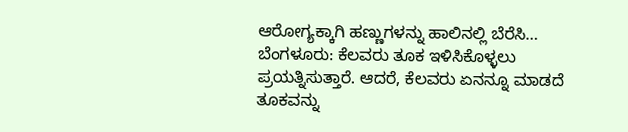ಆರೋಗ್ಯಕ್ಕಾಗಿ ಹಣ್ಣುಗಳನ್ನು ಹಾಲಿನಲ್ಲಿ ಬೆರೆಸಿ…
ಬೆಂಗಳೂರು: ಕೆಲವರು ತೂಕ ಇಳಿಸಿಕೊಳ್ಳಲು ಪ್ರಯತ್ನಿಸುತ್ತಾರೆ. ಆದರೆ, ಕೆಲವರು ಏನನ್ನೂ ಮಾಡದೆ ತೂಕವನ್ನು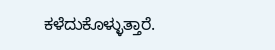ಕಳೆದುಕೊಳ್ಳುತ್ತಾರೆ.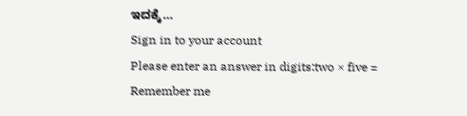ಇದಕ್ಕೆ…
Sign in to your account
Please enter an answer in digits:two × five =
Remember me